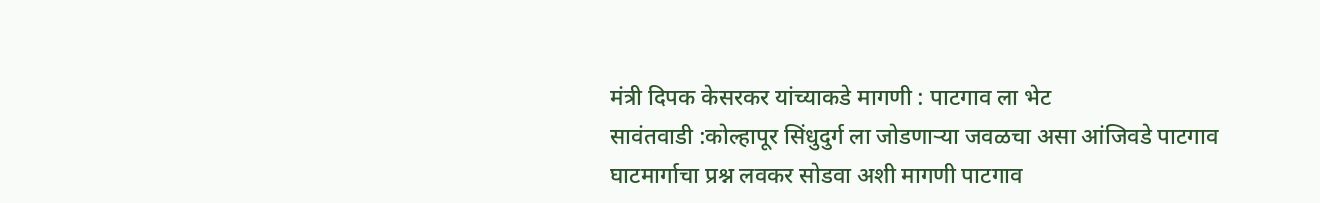मंत्री दिपक केसरकर यांच्याकडे मागणी : पाटगाव ला भेट
सावंतवाडी :कोल्हापूर सिंधुदुर्ग ला जोडणाऱ्या जवळचा असा आंजिवडे पाटगाव घाटमार्गाचा प्रश्न लवकर सोडवा अशी मागणी पाटगाव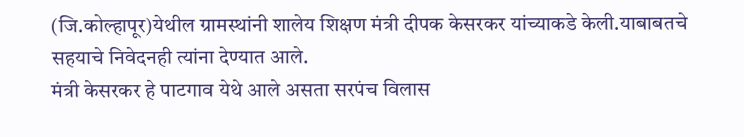(जि.कोल्हापूर)येथील ग्रामस्थांनी शालेय शिक्षण मंत्री दीपक केसरकर यांच्याकडे केली.याबाबतचे सहयाचे निवेदनही त्यांना देण्यात आले.
मंत्री केसरकर हे पाटगाव येथे आले असता सरपंच विलास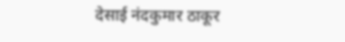देसाई नंदकुमार ठाकूर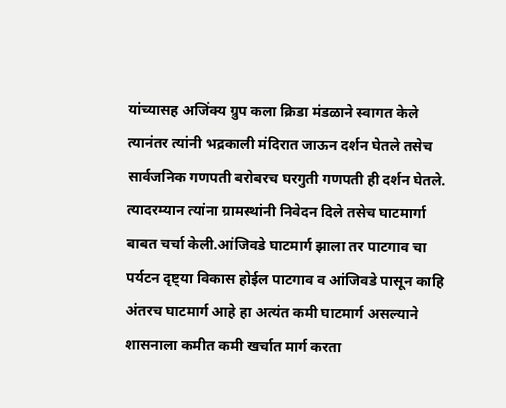यांच्यासह अजिंक्य ग्रुप कला क्रिडा मंडळाने स्वागत केले त्यानंतर त्यांनी भद्रकाली मंदिरात जाऊन दर्शन घेतले तसेच सार्वजनिक गणपती बरोबरच घरगुती गणपती ही दर्शन घेतले.
त्यादरम्यान त्यांना ग्रामस्थांनी निवेदन दिले तसेच घाटमार्गा बाबत चर्चा केली.आंजिवडे घाटमार्ग झाला तर पाटगाव चा पर्यटन दृष्ट्या विकास होईल पाटगाव व आंजिवडे पासून काहि अंतरच घाटमार्ग आहे हा अत्यंत कमी घाटमार्ग असल्याने शासनाला कमीत कमी खर्चात मार्ग करता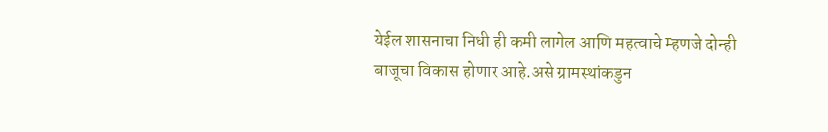येईल शासनाचा निधी ही कमी लागेल आणि महत्वाचे म्हणजे दोन्ही बाजूचा विकास होणार आहे.असे ग्रामस्थांकडुन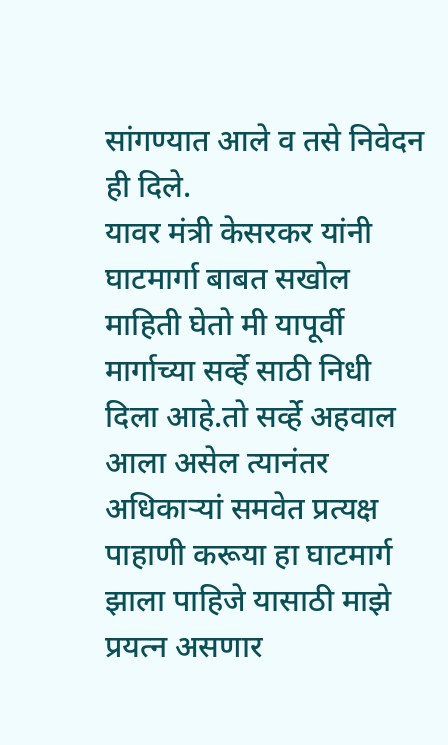सांगण्यात आले व तसे निवेदन ही दिले.
यावर मंत्री केसरकर यांनी घाटमार्गा बाबत सखोल माहिती घेतो मी यापूर्वी मार्गाच्या सर्व्हे साठी निधी दिला आहे.तो सर्व्हे अहवाल आला असेल त्यानंतर अधिकाऱ्यां समवेत प्रत्यक्ष पाहाणी करूया हा घाटमार्ग झाला पाहिजे यासाठी माझे प्रयत्न असणार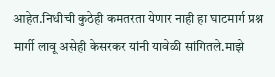आहेत.निधीची कुठेही कमतरता येणार नाही हा घाटमार्ग प्रश्न मार्गी लावू असेही केसरकर यांनी यावेळी सांगितले.माझे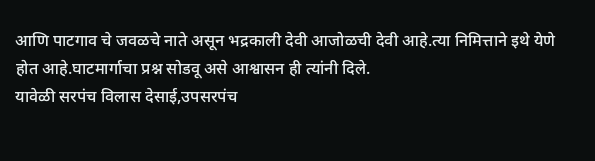आणि पाटगाव चे जवळचे नाते असून भद्रकाली देवी आजोळची देवी आहे.त्या निमित्ताने इथे येणे होत आहे.घाटमार्गाचा प्रश्न सोडवू असे आश्वासन ही त्यांनी दिले.
यावेळी सरपंच विलास देसाई,उपसरपंच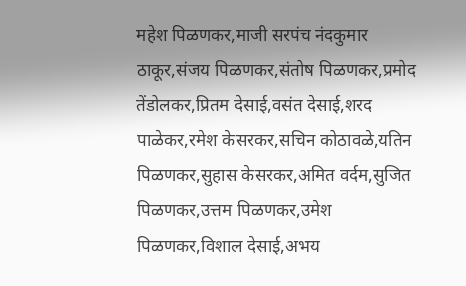महेश पिळणकर,माजी सरपंच नंदकुमार ठाकूर,संजय पिळणकर,संतोष पिळणकर,प्रमोद तेंडोलकर,प्रितम देसाई,वसंत देसाई,शरद पाळेकर,रमेश केसरकर,सचिन कोठावळे,यतिन पिळणकर,सुहास केसरकर,अमित वर्दम,सुजित पिळणकर,उत्तम पिळणकर,उमेश पिळणकर,विशाल देसाई,अभय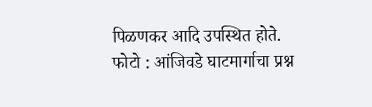पिळणकर आदि उपस्थित होते.
फोटो : आंजिवडे घाटमार्गाचा प्रश्न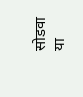सोडवा या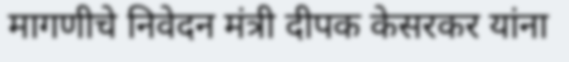मागणीचे निवेदन मंत्री दीपक केसरकर यांना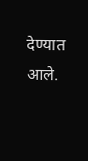देण्यात आले.